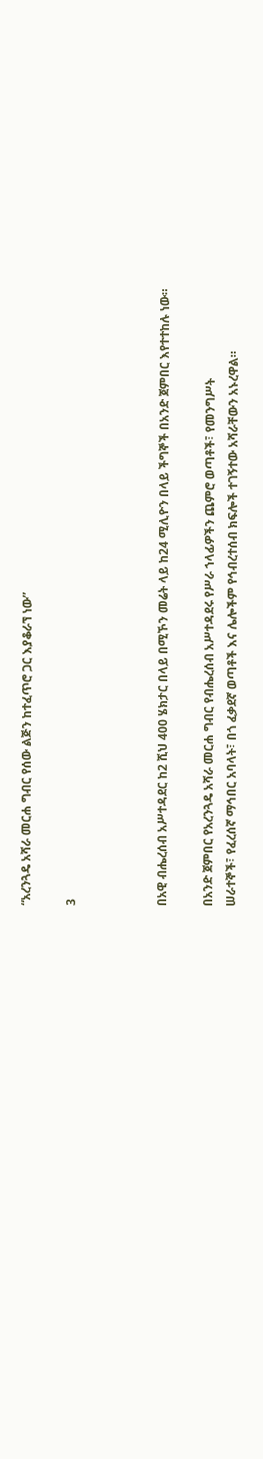“አረንጓዴ አሻራ መርሐ ግብር የሰው ልጅን ከተፈጥሮ ጋር እያቆራኘ ነው”

3



በአዊ ብሔረሰብ አሥተዳደር ከ2 ሺህ 400 ሄክታር በላይ በሚኾን መሬት ላይ ከ24 ሚሊዮን በላይ ችግኞች በአንድ ጀምበር እየተተከሉ ነው።

በአንድ ጀምበር የአረንጓዴ አሻራ መርሐ ግብር የብሔረሰብ አሥተዳደሩ የሥራ ኀላፊዎችን ጨምሮ ወጣቶች፣ የመንግሥት
ሠራተኞች፣ የፈረሰኛ ማኅበር አባላት፣ በጎ ፈቃደኛ ወጣቶች እና ሌሎችም የኅብረተሰብ ክፍሎች ተገኝተው አሻራቸውን አኑረዋል።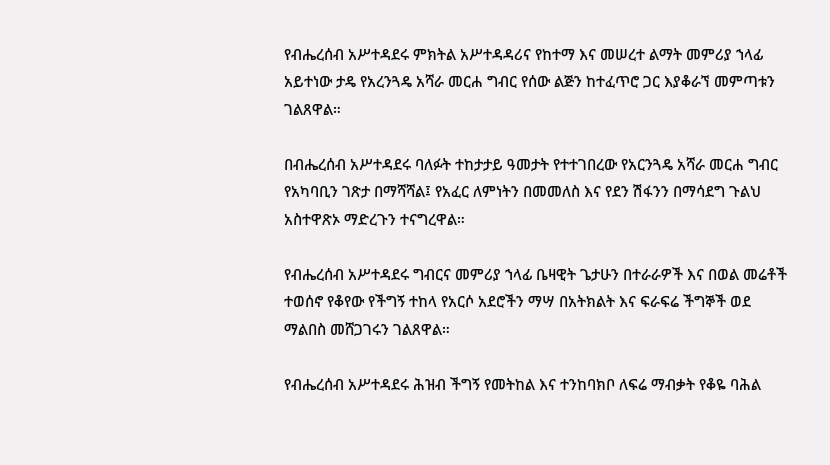የብሔረሰብ አሥተዳደሩ ምክትል አሥተዳዳሪና የከተማ እና መሠረተ ልማት መምሪያ ኀላፊ አይተነው ታዴ የአረንጓዴ አሻራ መርሐ ግብር የሰው ልጅን ከተፈጥሮ ጋር እያቆራኘ መምጣቱን ገልጸዋል።

በብሔረሰብ አሥተዳደሩ ባለፉት ተከታታይ ዓመታት የተተገበረው የአርንጓዴ አሻራ መርሐ ግብር የአካባቢን ገጽታ በማሻሻል፤ የአፈር ለምነትን በመመለስ እና የደን ሽፋንን በማሳደግ ጉልህ አስተዋጽኦ ማድረጉን ተናግረዋል።

የብሔረሰብ አሥተዳደሩ ግብርና መምሪያ ኀላፊ ቤዛዊት ጌታሁን በተራራዎች እና በወል መሬቶች ተወሰኖ የቆየው የችግኝ ተከላ የአርሶ አደሮችን ማሣ በአትክልት እና ፍራፍሬ ችግኞች ወደ ማልበስ መሸጋገሩን ገልጸዋል።

የብሔረሰብ አሥተዳደሩ ሕዝብ ችግኝ የመትከል እና ተንከባክቦ ለፍሬ ማብቃት የቆዬ ባሕል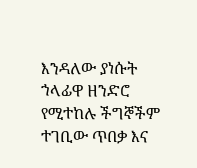እንዳለው ያነሱት ኀላፊዋ ዘንድሮ የሚተከሉ ችግኞችም ተገቢው ጥበቃ እና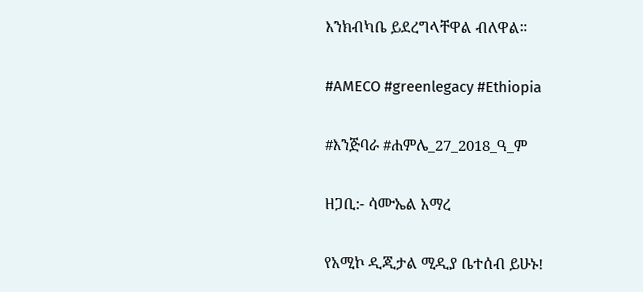እንክብካቤ ይደረግላቸዋል ብለዋል።

#AMECO #greenlegacy #Ethiopia

#እንጅባራ #ሐምሌ_27_2018_ዓ_ም

ዘጋቢ:- ሳሙኤል አማረ

የአሚኮ ዲጂታል ሚዲያ ቤተሰብ ይሁኑ!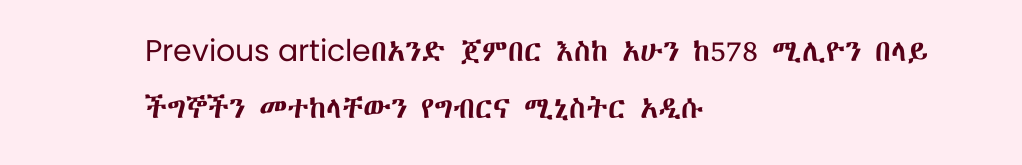Previous articleበአንድ ጀምበር እስከ አሁን ከ578 ሚሊዮን በላይ ችግኞችን መተከላቸውን የግብርና ሚኒስትር አዲሱ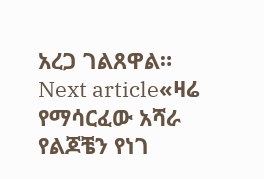አረጋ ገልጸዋል።
Next article«ዛሬ የማሳርፈው አሻራ የልጆቼን የነገ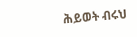ሕይወት ብሩህ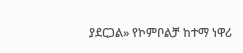ያደርጋል» የኮምቦልቻ ከተማ ነዋሪ